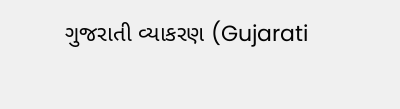ગુજરાતી વ્યાકરણ (Gujarati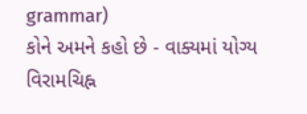grammar)
કોને અમને કહો છે - વાક્યમાં યોગ્ય વિરામચિહ્ન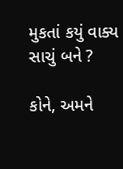મુકતાં કયું વાક્ય સાચું બને ?

કોને, અમને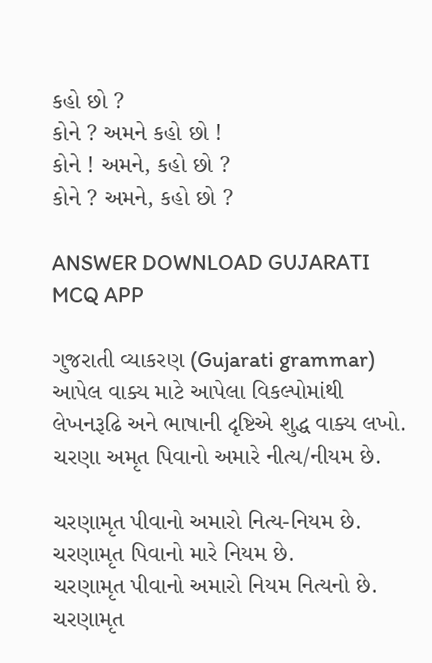કહો છો ?
કોને ? અમને કહો છો !
કોને ! અમને, કહો છો ?
કોને ? અમને, કહો છો ?

ANSWER DOWNLOAD GUJARATI MCQ APP

ગુજરાતી વ્યાકરણ (Gujarati grammar)
આપેલ વાક્ય માટે આપેલા વિકલ્પોમાંથી લેખનરૂઢિ અને ભાષાની દૃષ્ટિએ શુદ્ધ વાક્ય લખો.
ચરણા અમૃત પિવાનો અમારે નીત્ય/નીયમ છે.

ચરણામૃત પીવાનો અમારો નિત્ય-નિયમ છે.
ચરણામૃત પિવાનો મારે નિયમ છે.
ચરણામૃત પીવાનો અમારો નિયમ નિત્યનો છે.
ચરણામૃત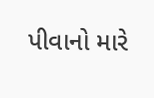પીવાનો મારે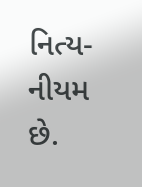નિત્ય-નીયમ છે.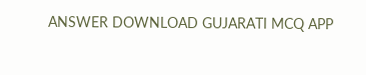ANSWER DOWNLOAD GUJARATI MCQ APP